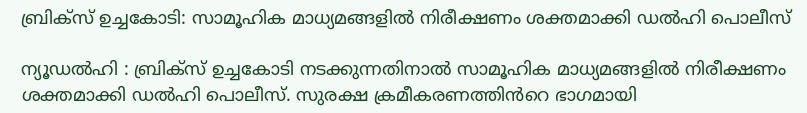ബ്രിക്സ് ഉച്ചകോടി: സാമൂഹിക മാധ്യമങ്ങളിൽ നിരീക്ഷണം ശക്തമാക്കി ഡൽഹി പൊലീസ്

ന്യൂഡൽഹി : ബ്രിക്സ് ഉച്ചകോടി നടക്കുന്നതിനാൽ സാമൂഹിക മാധ്യമങ്ങളിൽ നിരീക്ഷണം ശക്തമാക്കി ഡൽഹി പൊലീസ്. സുരക്ഷ ക്രമീകരണത്തിൻറെ ഭാഗമായി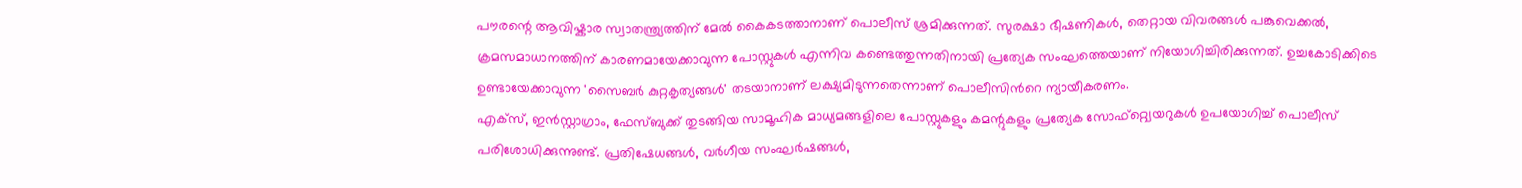പൗരന്റെ ആവിഷ്കാര സ്വാതന്ത്ര്യത്തിന് മേൽ കൈകടത്താനാണ് പൊലീസ് ശ്രമിക്കുന്നത്. സുരക്ഷാ ഭീഷണികൾ, തെറ്റായ വിവരങ്ങൾ പങ്കുവെക്കൽ, ക്രമസമാധാനത്തിന് കാരണമായേക്കാവുന്ന പോസ്റ്റുകൾ എന്നിവ കണ്ടെത്തുന്നതിനായി പ്രത്യേക സംഘത്തെയാണ് നിയോഗിച്ചിരിക്കുന്നത്. ഉച്ചകോടിക്കിടെ ഉണ്ടായേക്കാവുന്ന 'സൈബർ കുറ്റകൃത്യങ്ങൾ' തടയാനാണ് ലക്ഷ്യമിടുന്നതെന്നാണ് പൊലീസിൻറെ ന്യായീകരണം.
എക്സ്, ഇൻസ്റ്റാഗ്രാം, ഫേസ്ബുക്ക് തുടങ്ങിയ സാമൂഹിക മാധ്യമങ്ങളിലെ പോസ്റ്റുകളും കമന്റുകളും പ്രത്യേക സോഫ്റ്റ്വെയറുകൾ ഉപയോഗിച്ച് പൊലീസ് പരിശോധിക്കുന്നുണ്ട്. പ്രതിഷേധങ്ങൾ, വർഗീയ സംഘർഷങ്ങൾ,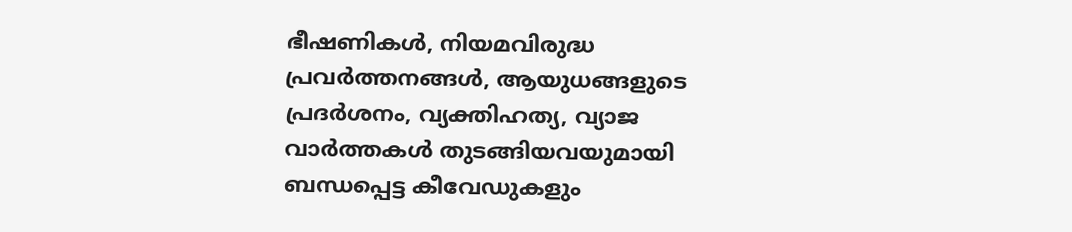ഭീഷണികൾ, നിയമവിരുദ്ധ പ്രവർത്തനങ്ങൾ, ആയുധങ്ങളുടെ പ്രദർശനം, വ്യക്തിഹത്യ, വ്യാജ വാർത്തകൾ തുടങ്ങിയവയുമായി ബന്ധപ്പെട്ട കീവേഡുകളും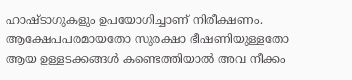ഹാഷ്ടാഗുകളും ഉപയോഗിച്ചാണ് നിരീക്ഷണം. ആക്ഷേപപരമായതോ സുരക്ഷാ ഭീഷണിയുള്ളതോ ആയ ഉള്ളടക്കങ്ങൾ കണ്ടെത്തിയാൽ അവ നീക്കം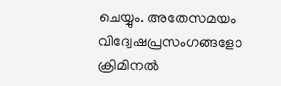ചെയ്യും. അതേസമയം വിദ്വേഷപ്രസംഗങ്ങളോ ക്രിമിനൽ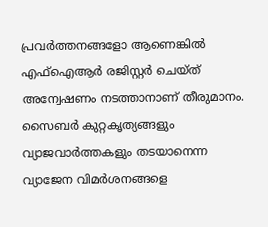പ്രവർത്തനങ്ങളോ ആണെങ്കിൽ എഫ്ഐആർ രജിസ്റ്റർ ചെയ്ത് അന്വേഷണം നടത്താനാണ് തീരുമാനം. സൈബർ കുറ്റകൃത്യങ്ങളും വ്യാജവാർത്തകളും തടയാനെന്ന വ്യാജേന വിമർശനങ്ങളെ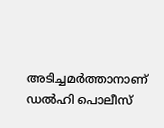അടിച്ചമർത്താനാണ് ഡൽഹി പൊലീസ്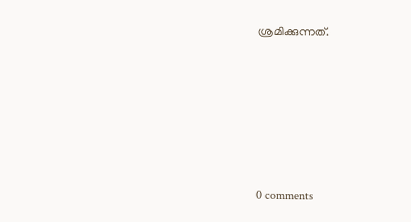ശ്രമിക്കുന്നത്.









0 comments